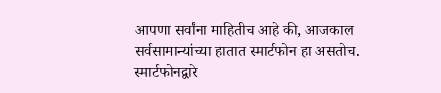आपणा सर्वांना माहितीच आहे की, आजकाल सर्वसामान्यांच्या हातात स्मार्टफोन हा असतोच. स्मार्टफोनद्वारे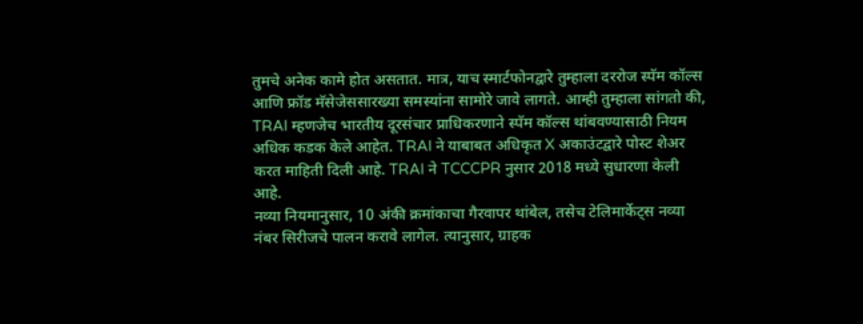तुमचे अनेक कामे होत असतात. मात्र, याच स्मार्टफोनद्वारे तुम्हाला दररोज स्पॅम कॉल्स आणि फ्रॉड मॅसेजेससारख्या समस्यांना सामोरे जावे लागते. आम्ही तुम्हाला सांगतो की, TRAI म्हणजेच भारतीय दूरसंचार प्राधिकरणाने स्पॅम कॉल्स थांबवण्यासाठी नियम अधिक कडक केले आहेत. TRAI ने याबाबत अधिकृत X अकाउंटद्वारे पोस्ट शेअर करत माहिती दिली आहे. TRAI ने TCCCPR नुसार 2018 मध्ये सुधारणा केली आहे.
नव्या नियमानुसार, 10 अंकी क्रमांकाचा गैरवापर थांबेल, तसेच टेलिमार्केट्स नव्या नंबर सिरीजचे पालन करावे लागेल. त्यानुसार, ग्राहक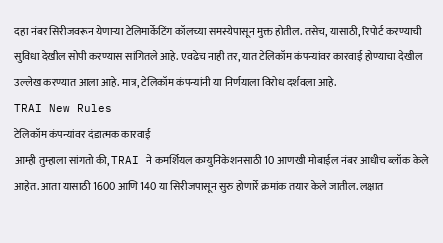दहा नंबर सिरीजवरून येणाऱ्या टेलिमार्केटिंग कॉलच्या समस्येपासून मुक्त होतील. तसेच, यासाठी, रिपोर्ट करण्याची सुविधा देखील सोपी करण्यास सांगितले आहे. एवढेच नाही तर, यात टेलिकॉम कंपन्यांवर कारवाई होण्याचा देखील उल्लेख करण्यात आला आहे. मात्र, टेलिकॉम कंपन्यांनी या निर्णयाला विरोध दर्शवला आहे.
TRAI New Rules
टेलिकॉम कंपन्यांवर दंडात्मक कारवाई
आम्ही तुम्हाला सांगतो की, TRAI ने कमर्शियल कम्युनिकेशनसाठी 10 आणखी मोबाईल नंबर आधीच ब्लॉक केले आहेत. आता यासाठी 1600 आणि 140 या सिरीजपासून सुरु होणार्रे क्रमांक तयार केले जातील. लक्षात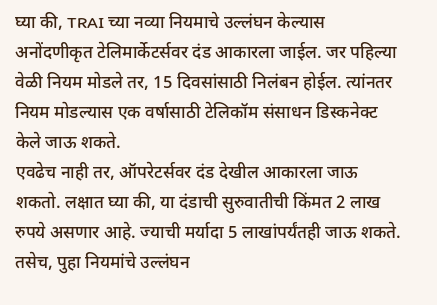घ्या की, TRAI च्या नव्या नियमाचे उल्लंघन केल्यास अनोंदणीकृत टेलिमार्केटर्सवर दंड आकारला जाईल. जर पहिल्या वेळी नियम मोडले तर, 15 दिवसांसाठी निलंबन होईल. त्यांनतर नियम मोडल्यास एक वर्षासाठी टेलिकॉम संसाधन डिस्कनेक्ट केले जाऊ शकते.
एवढेच नाही तर, ऑपरेटर्सवर दंड देखील आकारला जाऊ शकतो. लक्षात घ्या की, या दंडाची सुरुवातीची किंमत 2 लाख रुपये असणार आहे. ज्याची मर्यादा 5 लाखांपर्यंतही जाऊ शकते. तसेच, पुहा नियमांचे उल्लंघन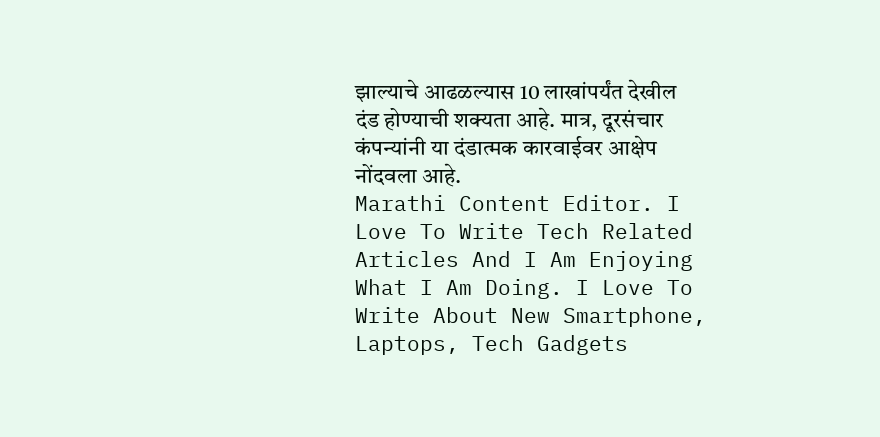झाल्याचे आढळल्यास 10 लाखांपर्यंत देखील दंड होण्याची शक्यता आहे. मात्र, दूरसंचार कंपन्यांनी या दंडात्मक कारवाईवर आक्षेप नोंदवला आहे.
Marathi Content Editor. I Love To Write Tech Related Articles And I Am Enjoying What I Am Doing. I Love To Write About New Smartphone, Laptops, Tech Gadgets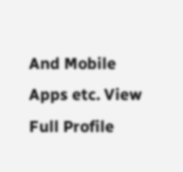And Mobile Apps etc. View Full Profile